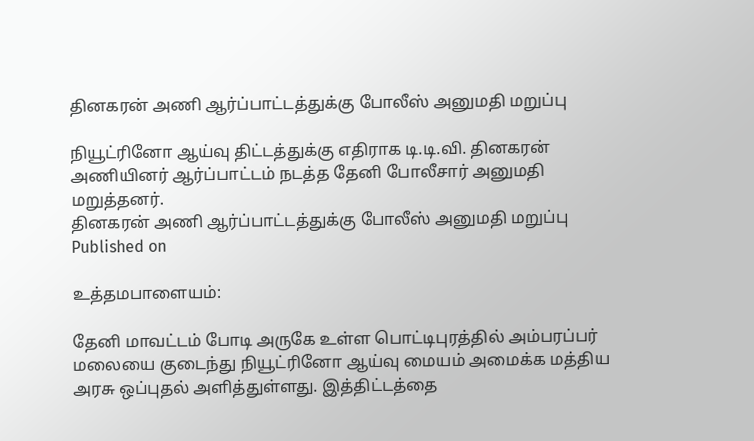தினகரன் அணி ஆர்ப்பாட்டத்துக்கு போலீஸ் அனுமதி மறுப்பு

நியூட்ரினோ ஆய்வு திட்டத்துக்கு எதிராக டி.டி.வி. தினகரன் அணியினர் ஆர்ப்பாட்டம் நடத்த தேனி போலீசார் அனுமதி மறுத்தனர்.
தினகரன் அணி ஆர்ப்பாட்டத்துக்கு போலீஸ் அனுமதி மறுப்பு
Published on

உத்தமபாளையம்:

தேனி மாவட்டம் போடி அருகே உள்ள பொட்டிபுரத்தில் அம்பரப்பர் மலையை குடைந்து நியூட்ரினோ ஆய்வு மையம் அமைக்க மத்திய அரசு ஒப்புதல் அளித்துள்ளது. இத்திட்டத்தை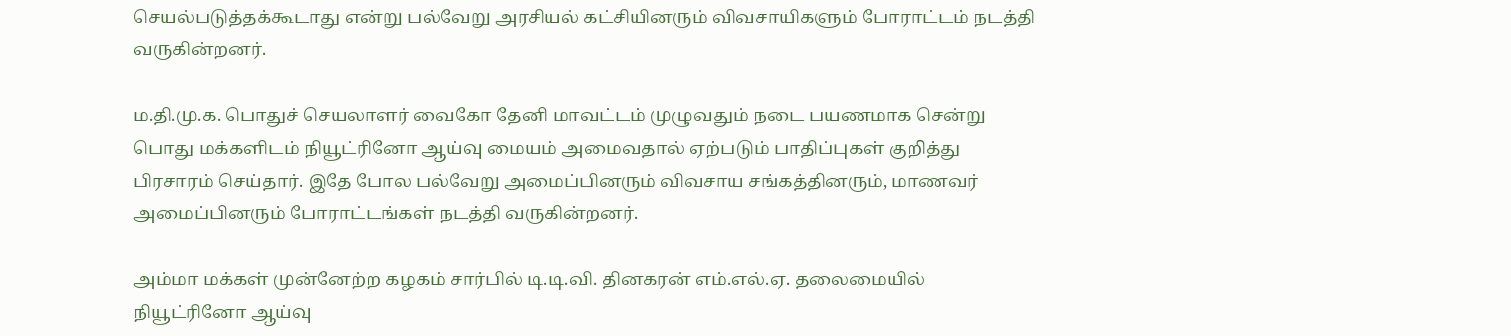செயல்படுத்தக்கூடாது என்று பல்வேறு அரசியல் கட்சியினரும் விவசாயிகளும் போராட்டம் நடத்தி வருகின்றனர்.

ம.தி.மு.க. பொதுச் செயலாளர் வைகோ தேனி மாவட்டம் முழுவதும் நடை பயணமாக சென்று பொது மக்களிடம் நியூட்ரினோ ஆய்வு மையம் அமைவதால் ஏற்படும் பாதிப்புகள் குறித்து பிரசாரம் செய்தார். இதே போல பல்வேறு அமைப்பினரும் விவசாய சங்கத்தினரும், மாணவர் அமைப்பினரும் போராட்டங்கள் நடத்தி வருகின்றனர்.

அம்மா மக்கள் முன்னேற்ற கழகம் சார்பில் டி.டி.வி. தினகரன் எம்.எல்.ஏ. தலைமையில் நியூட்ரினோ ஆய்வு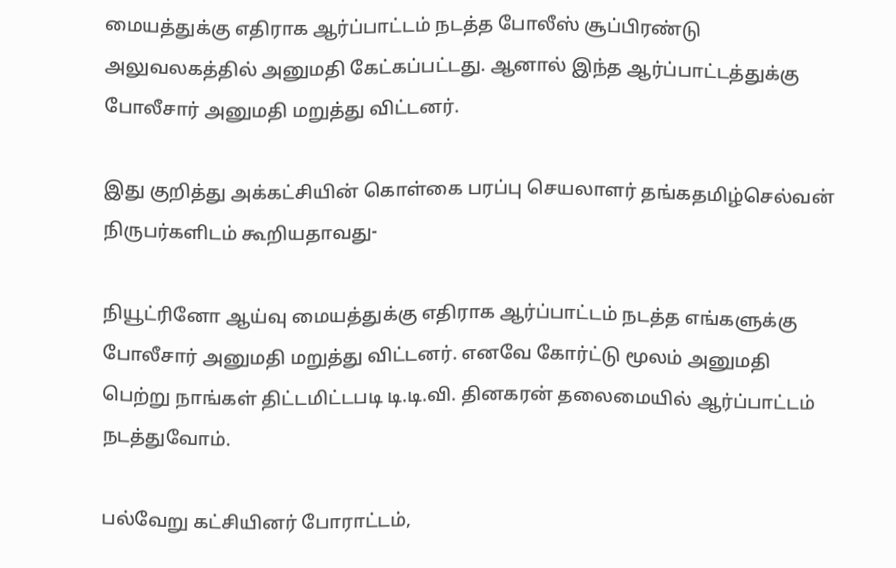மையத்துக்கு எதிராக ஆர்ப்பாட்டம் நடத்த போலீஸ் சூப்பிரண்டு அலுவலகத்தில் அனுமதி கேட்கப்பட்டது. ஆனால் இந்த ஆர்ப்பாட்டத்துக்கு போலீசார் அனுமதி மறுத்து விட்டனர்.

இது குறித்து அக்கட்சியின் கொள்கை பரப்பு செயலாளர் தங்கதமிழ்செல்வன் நிருபர்களிடம் கூறியதாவது-

நியூட்ரினோ ஆய்வு மையத்துக்கு எதிராக ஆர்ப்பாட்டம் நடத்த எங்களுக்கு போலீசார் அனுமதி மறுத்து விட்டனர். எனவே கோர்ட்டு மூலம் அனுமதி பெற்று நாங்கள் திட்டமிட்டபடி டி.டி.வி. தினகரன் தலைமையில் ஆர்ப்பாட்டம் நடத்துவோம்.

பல்வேறு கட்சியினர் போராட்டம்,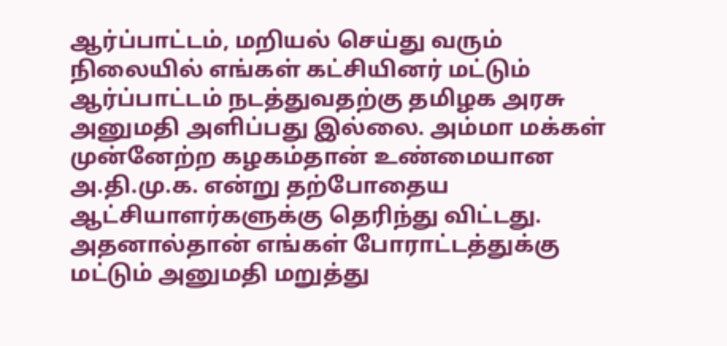ஆர்ப்பாட்டம், மறியல் செய்து வரும் நிலையில் எங்கள் கட்சியினர் மட்டும் ஆர்ப்பாட்டம் நடத்துவதற்கு தமிழக அரசு அனுமதி அளிப்பது இல்லை. அம்மா மக்கள் முன்னேற்ற கழகம்தான் உண்மையான அ.தி.மு.க. என்று தற்போதைய ஆட்சியாளர்களுக்கு தெரிந்து விட்டது. அதனால்தான் எங்கள் போராட்டத்துக்கு மட்டும் அனுமதி மறுத்து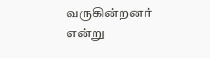வருகின்றனர் என்று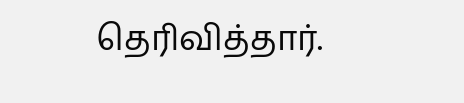தெரிவித்தார்.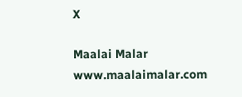X

Maalai Malar
www.maalaimalar.com